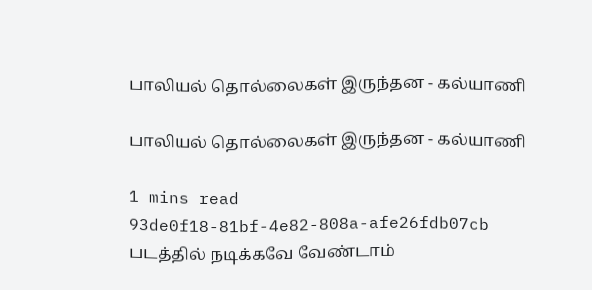பாலியல் தொல்லைகள் இருந்தன - கல்யாணி

பாலியல் தொல்லைகள் இருந்தன - கல்யாணி

1 mins read
93de0f18-81bf-4e82-808a-afe26fdb07cb
படத்தில் நடிக்கவே வேண்டாம்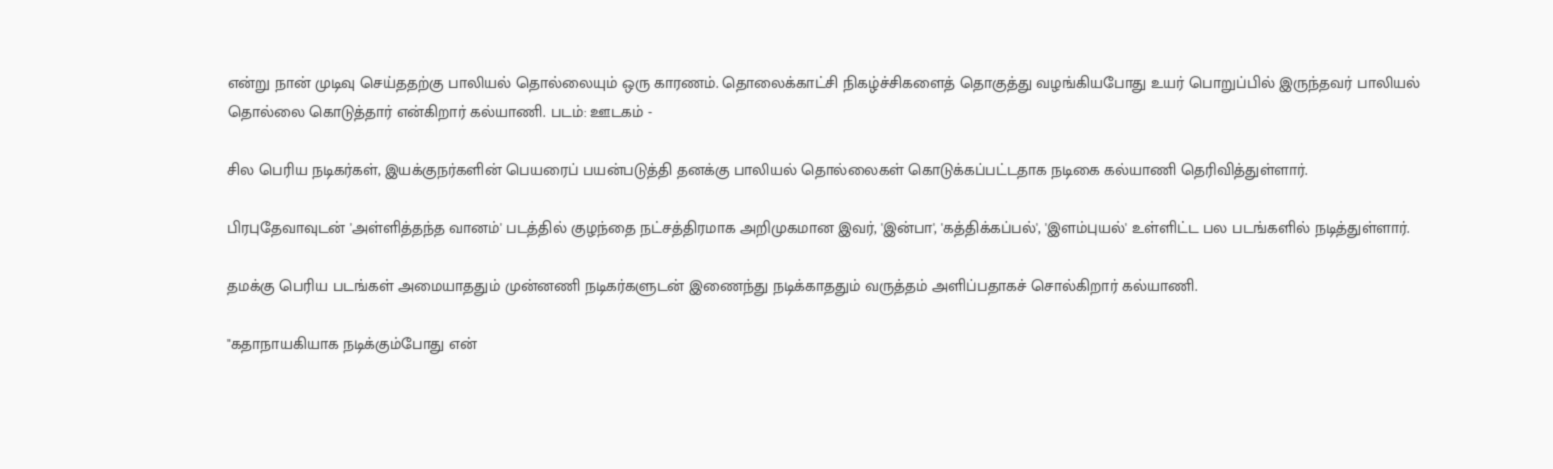என்று நான் முடிவு செய்ததற்கு பாலியல் தொல்லையும் ஒரு காரணம். தொலைக்காட்சி நிகழ்ச்சிகளைத் தொகுத்து வழங்கியபோது உயர் பொறுப்பில் இருந்தவர் பாலியல் தொல்லை கொடுத்தார் என்கிறார் கல்யாணி. படம்: ஊடகம் -

சில பெரிய நடிகர்கள், இயக்குநர்களின் பெயரைப் பயன்படுத்தி தனக்கு பாலியல் தொல்லைகள் கொடுக்கப்பட்டதாக நடிகை கல்யாணி தெரிவித்துள்ளார்.

பிரபுதேவாவுடன் 'அள்ளித்தந்த வானம்' படத்தில் குழந்தை நட்சத்திரமாக அறிமுகமான இவர், 'இன்பா', 'கத்திக்கப்பல்', 'இளம்புயல்' உள்ளிட்ட பல படங்களில் நடித்துள்ளார்.

தமக்கு பெரிய படங்கள் அமையாததும் முன்னணி நடிகர்களுடன் இணைந்து நடிக்காததும் வருத்தம் அளிப்பதாகச் சொல்கிறார் கல்யாணி.

"கதாநாயகியாக நடிக்கும்போது என்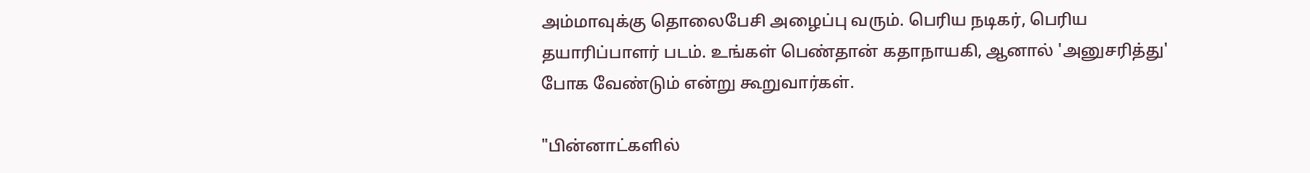அம்மாவுக்கு தொலைபேசி அழைப்பு வரும். பெரிய நடிகர், பெரிய தயாரிப்பாளர் படம். உங்கள் பெண்தான் கதாநாயகி, ஆனால் 'அனுசரித்து' போக வேண்டும் என்று கூறுவார்கள்.

"பின்னாட்களில்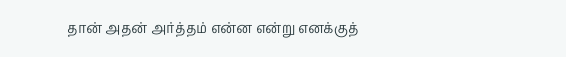தான் அதன் அர்த்தம் என்ன என்று எனக்குத்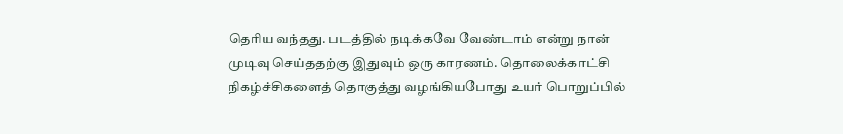தெரிய வந்தது. படத்தில் நடிக்கவே வேண்டாம் என்று நான் முடிவு செய்ததற்கு இதுவும் ஒரு காரணம். தொலைக்காட்சி நிகழ்ச்சிகளைத் தொகுத்து வழங்கியபோது உயர் பொறுப்பில்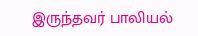இருந்தவர் பாலியல்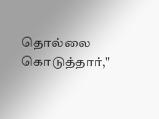தொல்லை கொடுத்தார்,"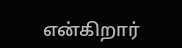என்கிறார்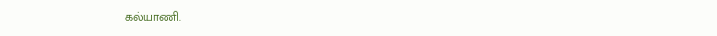கல்யாணி.